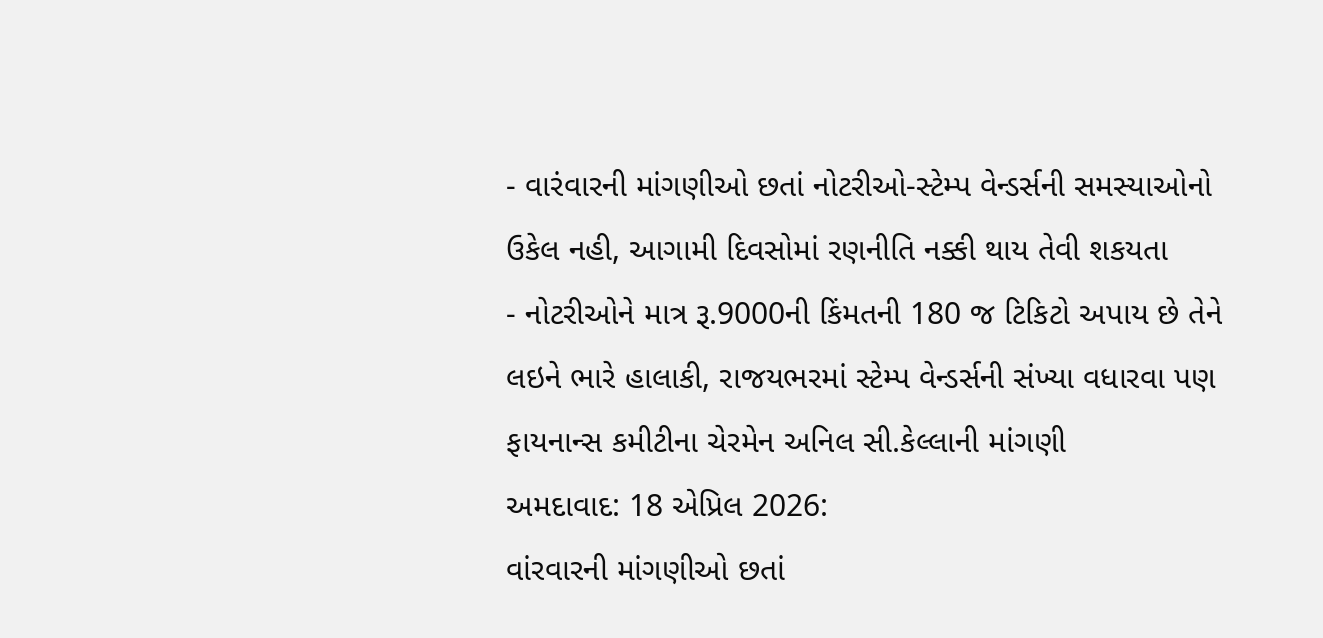- વારંવારની માંગણીઓ છતાં નોટરીઓ-સ્ટેમ્પ વેન્ડર્સની સમસ્યાઓનો ઉકેલ નહી, આગામી દિવસોમાં રણનીતિ નક્કી થાય તેવી શકયતા
- નોટરીઓને માત્ર રૂ.9000ની કિંમતની 180 જ ટિકિટો અપાય છે તેને લઇને ભારે હાલાકી, રાજયભરમાં સ્ટેમ્પ વેન્ડર્સની સંખ્યા વધારવા પણ ફાયનાન્સ કમીટીના ચેરમેન અનિલ સી.કેલ્લાની માંગણી
અમદાવાદ: 18 એપ્રિલ 2026:
વાંરવારની માંગણીઓ છતાં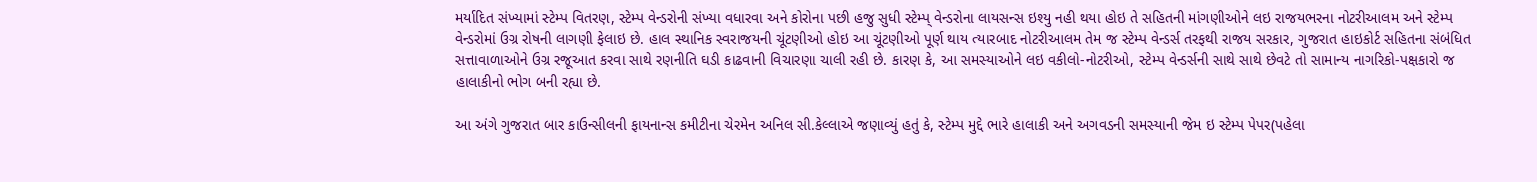મર્યાદિત સંખ્યામાં સ્ટેમ્પ વિતરણ, સ્ટેમ્પ વેન્ડરોની સંખ્યા વધારવા અને કોરોના પછી હજુ સુધી સ્ટેમ્પ્ વેન્ડરોના લાયસન્સ ઇશ્યુ નહી થયા હોઇ તે સહિતની માંગણીઓને લઇ રાજયભરના નોટરીઆલમ અને સ્ટેમ્પ વેન્ડરોમાં ઉગ્ર રોષની લાગણી ફેલાઇ છે. હાલ સ્થાનિક સ્વરાજયની ચૂંટણીઓ હોઇ આ ચૂંટણીઓ પૂર્ણ થાય ત્યારબાદ નોટરીઆલમ તેમ જ સ્ટેમ્પ વેન્ડર્સ તરફથી રાજય સરકાર, ગુજરાત હાઇકોર્ટ સહિતના સંબંધિત સત્તાવાળાઓને ઉગ્ર રજૂઆત કરવા સાથે રણનીતિ ઘડી કાઢવાની વિચારણા ચાલી રહી છે. કારણ કે, આ સમસ્યાઓને લઇ વકીલો-નોટરીઓ, સ્ટેમ્પ વેન્ડર્સની સાથે સાથે છેવટે તો સામાન્ય નાગરિકો-પક્ષકારો જ હાલાકીનો ભોગ બની રહ્યા છે.

આ અંગે ગુજરાત બાર કાઉન્સીલની ફાયનાન્સ કમીટીના ચેરમેન અનિલ સી.કેલ્લાએ જણાવ્યું હતું કે, સ્ટેમ્પ મુદ્દે ભારે હાલાકી અને અગવડની સમસ્યાની જેમ ઇ સ્ટેમ્પ પેપર(પહેલા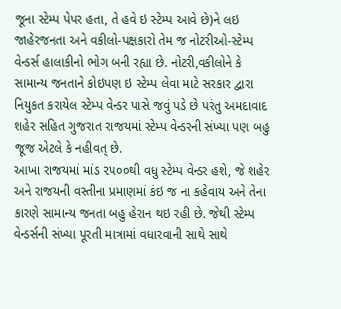જૂના સ્ટેમ્પ પેપર હતા, તે હવે ઇ સ્ટેમ્પ આવે છે)ને લઇ જાહેરજનતા અને વકીલો-પક્ષકારો તેમ જ નોટરીઓ-સ્ટેમ્પ વેન્ડર્સ હાલાકીનો ભોગ બની રહ્યા છે. નોટરી,વકીલોને કે સામાન્ય જનતાને કોઇપણ ઇ સ્ટેમ્પ લેવા માટે સરકાર દ્વારા નિયુકત કરાયેલ સ્ટેમ્પ વેન્ડર પાસે જવું પડે છે પરંતુ અમદાવાદ શહેર સહિત ગુજરાત રાજયમાં સ્ટેમ્પ વેન્ડરની સંખ્યા પણ બહુ જૂજ એટલે કે નહીવત્ છે.
આખા રાજયમાં માંડ ૨૫૦૦થી વધુ સ્ટેમ્પ વેન્ડર હશે, જે શહેર અને રાજયની વસ્તીના પ્રમાણમાં કંઇ જ ના કહેવાય અને તેના કારણે સામાન્ય જનતા બહુ હેરાન થઇ રહી છે. જેથી સ્ટેમ્પ વેન્ડર્સની સંખ્યા પૂરતી માત્રામાં વધારવાની સાથે સાથે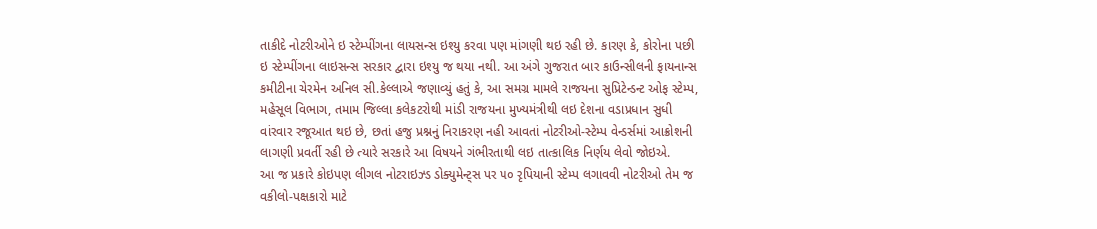તાકીદે નોટરીઓને ઇ સ્ટેમ્પીંગના લાયસન્સ ઇશ્યુ કરવા પણ માંગણી થઇ રહી છે. કારણ કે, કોરોના પછી ઇ સ્ટેમ્પીંગના લાઇસન્સ સરકાર દ્વારા ઇશ્યુ જ થયા નથી. આ અંગે ગુજરાત બાર કાઉન્સીલની ફાયનાન્સ કમીટીના ચેરમેન અનિલ સી.કેલ્લાએ જણાવ્યું હતું કે, આ સમગ્ર મામલે રાજયના સુપ્રિટેન્ડન્ટ ઓફ સ્ટેમ્પ, મહેસૂલ વિભાગ, તમામ જિલ્લા કલેકટરોથી માંડી રાજયના મુખ્યમંત્રીથી લઇ દેશના વડાપ્રધાન સુધી વાંરવાર રજૂઆત થઇ છે, છતાં હજુ પ્રશ્નનું નિરાકરણ નહી આવતાં નોટરીઓ-સ્ટેમ્પ વેન્ડર્સમાં આક્રોશની લાગણી પ્રવર્તી રહી છે ત્યારે સરકારે આ વિષયને ગંભીરતાથી લઇ તાત્કાલિક નિર્ણય લેવો જોઇએ.
આ જ પ્રકારે કોઇપણ લીગલ નોટરાઇઝ્ડ ડોક્યુમેન્ટ્સ પર ૫૦ રૃપિયાની સ્ટેમ્પ લગાવવી નોટરીઓ તેમ જ વકીલો-પક્ષકારો માટે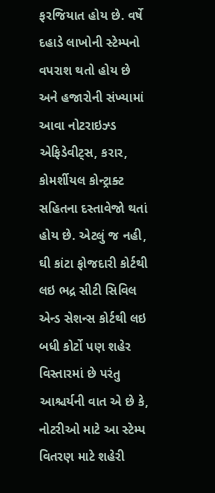ફરજિયાત હોય છે. વર્ષે દહાડે લાખોની સ્ટેમ્પનો વપરાશ થતો હોય છે અને હજારોની સંખ્યામાં આવા નોટરાઇઝ્ડ એફિડેવીટ્સ, કરાર, કોમર્શીયલ કોન્ટ્રાક્ટ સહિતના દસ્તાવેજો થતાં હોય છે. એટલું જ નહી, ઘી કાંટા ફોજદારી કોર્ટથી લઇ ભદ્ર સીટી સિવિલ એન્ડ સેશન્સ કોર્ટથી લઇ બધી કોર્ટો પણ શહેર વિસ્તારમાં છે પરંતુ આશ્ચર્યની વાત એ છે કે, નોટરીઓ માટે આ સ્ટેમ્પ વિતરણ માટે શહેરી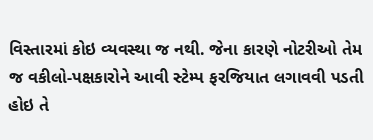વિસ્તારમાં કોઇ વ્યવસ્થા જ નથી. જેના કારણે નોટરીઓ તેમ જ વકીલો-પક્ષકારોને આવી સ્ટેમ્પ ફરજિયાત લગાવવી પડતી હોઇ તે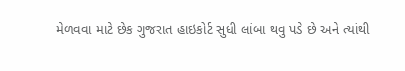મેળવવા માટે છેક ગુજરાત હાઇકોર્ટ સુધી લાંબા થવુ પડે છે અને ત્યાંથી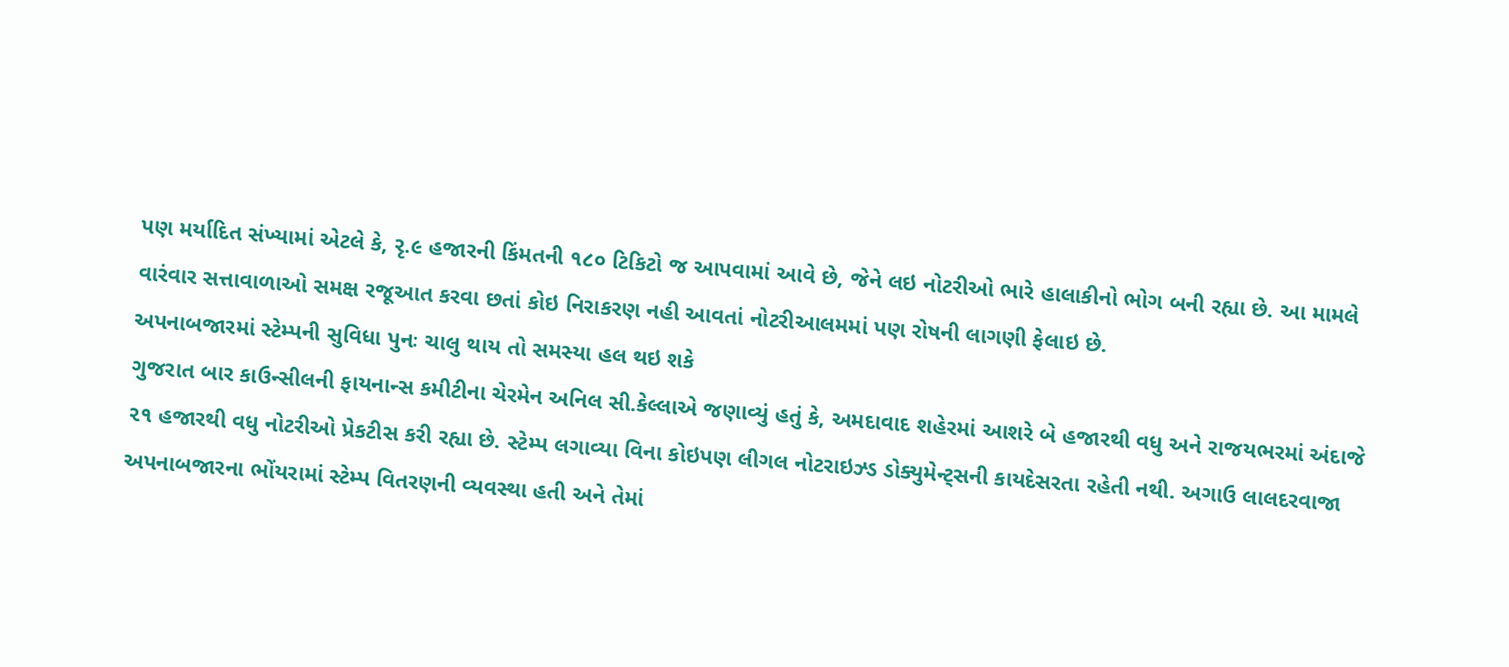પણ મર્યાદિત સંખ્યામાં એટલે કે, રૃ.૯ હજારની કિંમતની ૧૮૦ ટિકિટો જ આપવામાં આવે છે, જેને લઇ નોટરીઓ ભારે હાલાકીનો ભોગ બની રહ્યા છે. આ મામલે વારંવાર સત્તાવાળાઓ સમક્ષ રજૂઆત કરવા છતાં કોઇ નિરાકરણ નહી આવતાં નોટરીઆલમમાં પણ રોષની લાગણી ફેલાઇ છે.
અપનાબજારમાં સ્ટેમ્પની સુવિધા પુનઃ ચાલુ થાય તો સમસ્યા હલ થઇ શકે
ગુજરાત બાર કાઉન્સીલની ફાયનાન્સ કમીટીના ચેરમેન અનિલ સી.કેલ્લાએ જણાવ્યું હતું કે, અમદાવાદ શહેરમાં આશરે બે હજારથી વધુ અને રાજયભરમાં અંદાજે ૨૧ હજારથી વધુ નોટરીઓ પ્રેકટીસ કરી રહ્યા છે. સ્ટેમ્પ લગાવ્યા વિના કોઇપણ લીગલ નોટરાઇઝ્ડ ડોક્યુમેન્ટ્સની કાયદેસરતા રહેતી નથી. અગાઉ લાલદરવાજા અપનાબજારના ભોંયરામાં સ્ટેમ્પ વિતરણની વ્યવસ્થા હતી અને તેમાં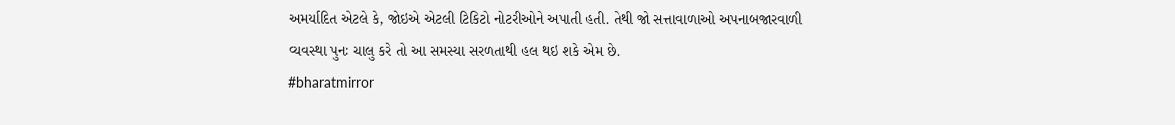અમર્યાદિત એટલે કે, જોઇએ એટલી ટિકિટો નોટરીઓને અપાતી હતી. તેથી જો સત્તાવાળાઓ અપનાબજારવાળી વ્યવસ્થા પુનઃ ચાલુ કરે તો આ સમસ્યા સરળતાથી હલ થઇ શકે એમ છે.
#bharatmirror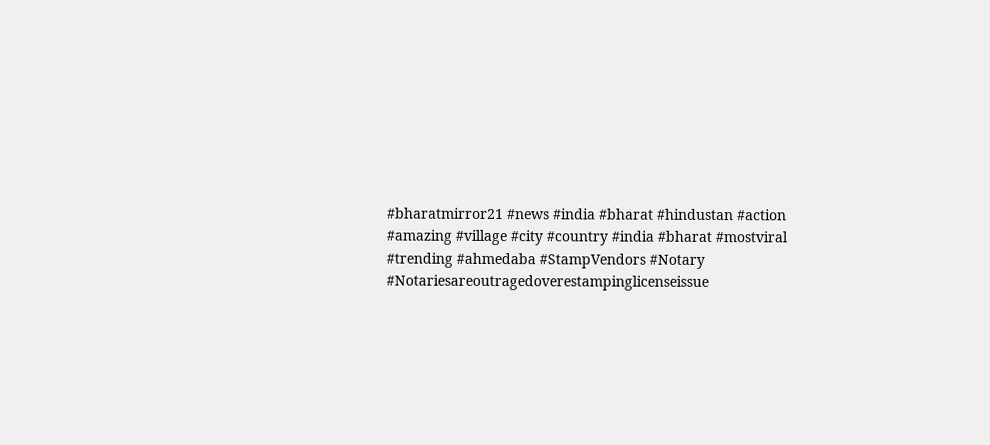#bharatmirror21 #news #india #bharat #hindustan #action #amazing #village #city #country #india #bharat #mostviral #trending #ahmedaba #StampVendors #Notary #Notariesareoutragedoverestampinglicenseissue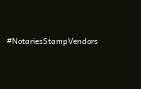#NotariesStampVendors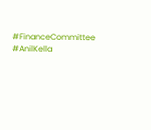#FinanceCommittee #AnilKella